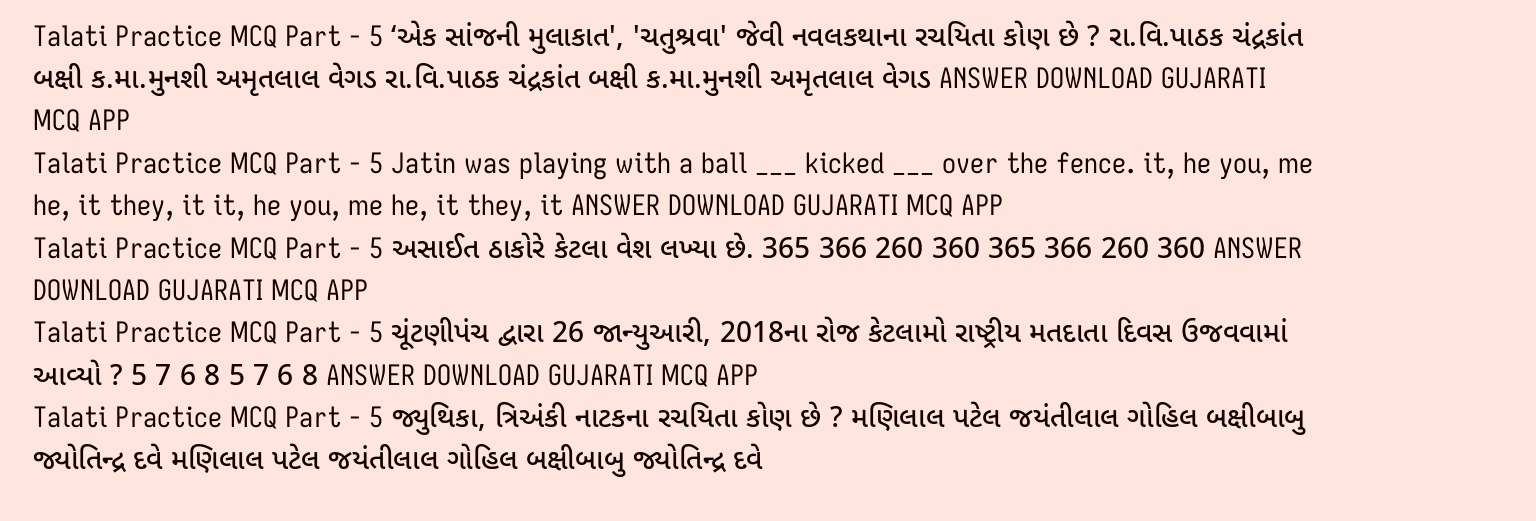Talati Practice MCQ Part - 5 ‘એક સાંજની મુલાકાત', 'ચતુશ્રવા' જેવી નવલકથાના રચયિતા કોણ છે ? રા.વિ.પાઠક ચંદ્રકાંત બક્ષી ક.મા.મુનશી અમૃતલાલ વેગડ રા.વિ.પાઠક ચંદ્રકાંત બક્ષી ક.મા.મુનશી અમૃતલાલ વેગડ ANSWER DOWNLOAD GUJARATI MCQ APP
Talati Practice MCQ Part - 5 Jatin was playing with a ball ___ kicked ___ over the fence. it, he you, me he, it they, it it, he you, me he, it they, it ANSWER DOWNLOAD GUJARATI MCQ APP
Talati Practice MCQ Part - 5 અસાઈત ઠાકોરે કેટલા વેશ લખ્યા છે. 365 366 260 360 365 366 260 360 ANSWER DOWNLOAD GUJARATI MCQ APP
Talati Practice MCQ Part - 5 ચૂંટણીપંચ દ્વારા 26 જાન્યુઆરી, 2018ના રોજ કેટલામો રાષ્ટ્રીય મતદાતા દિવસ ઉજવવામાં આવ્યો ? 5 7 6 8 5 7 6 8 ANSWER DOWNLOAD GUJARATI MCQ APP
Talati Practice MCQ Part - 5 જ્યુથિકા, ત્રિઅંકી નાટકના રચયિતા કોણ છે ? મણિલાલ પટેલ જયંતીલાલ ગોહિલ બક્ષીબાબુ જ્યોતિન્દ્ર દવે મણિલાલ પટેલ જયંતીલાલ ગોહિલ બક્ષીબાબુ જ્યોતિન્દ્ર દવે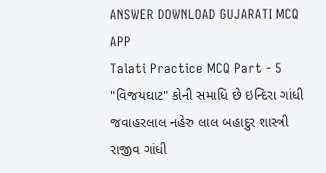ANSWER DOWNLOAD GUJARATI MCQ APP
Talati Practice MCQ Part - 5 "વિજયઘાટ" કોની સમાધિ છે ઇન્દિરા ગાંધી જવાહરલાલ નહેરુ લાલ બહાદુર શાસ્ત્રી રાજીવ ગાંધી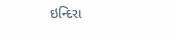ઇન્દિરા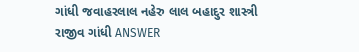ગાંધી જવાહરલાલ નહેરુ લાલ બહાદુર શાસ્ત્રી રાજીવ ગાંધી ANSWER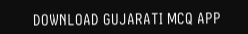DOWNLOAD GUJARATI MCQ APP